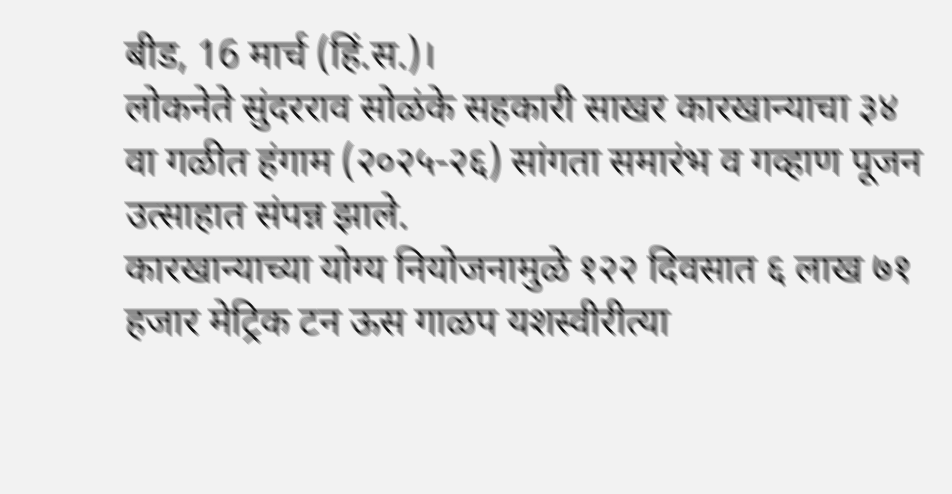बीड, 16 मार्च (हिं.स.)।
लोकनेते सुंदरराव सोळंके सहकारी साखर कारखान्याचा ३४ वा गळीत हंगाम (२०२५-२६) सांगता समारंभ व गव्हाण पूजन उत्साहात संपन्न झाले.
कारखान्याच्या योग्य नियोजनामुळे १२२ दिवसात ६ लाख ७१ हजार मेट्रिक टन ऊस गाळप यशस्वीरीत्या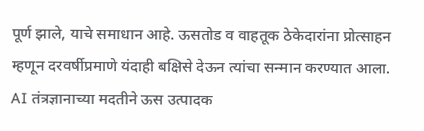पूर्ण झाले, याचे समाधान आहे. ऊसतोड व वाहतूक ठेकेदारांना प्रोत्साहन म्हणून दरवर्षीप्रमाणे यंदाही बक्षिसे देऊन त्यांचा सन्मान करण्यात आला.
AI तंत्रज्ञानाच्या मदतीने ऊस उत्पादक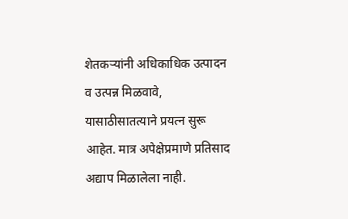शेतकऱ्यांनी अधिकाधिक उत्पादन व उत्पन्न मिळवावे, यासाठीसातत्याने प्रयत्न सुरू आहेत. मात्र अपेक्षेप्रमाणे प्रतिसाद अद्याप मिळालेला नाही.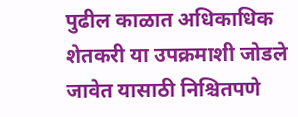पुढील काळात अधिकाधिक शेतकरी या उपक्रमाशी जोडले जावेत यासाठी निश्चितपणे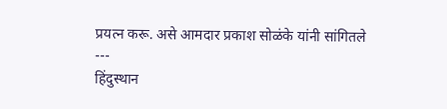प्रयत्न करू. असे आमदार प्रकाश सोळंके यांनी सांगितले
---
हिंदुस्थान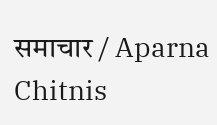समाचार / Aparna Chitnis